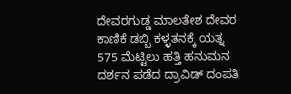ದೇವರಗುಡ್ಡ ಮಾಲತೇಶ ದೇವರ ಕಾಣಿಕೆ ಡಬ್ಬಿ ಕಳ್ಳತನಕ್ಕೆ ಯತ್ನ
575 ಮೆಟ್ಟಿಲು ಹತ್ತಿ ಹನುಮನ ದರ್ಶನ ಪಡೆದ ದ್ರಾವಿಡ್ ದಂಪತಿ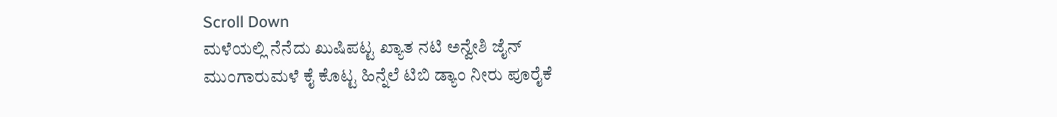Scroll Down
ಮಳೆಯಲ್ಲಿ ನೆನೆದು ಖುಷಿಪಟ್ಟ ಖ್ಯಾತ ನಟಿ ಅನ್ವೇಶಿ ಜೈನ್
ಮುಂಗಾರುಮಳೆ ಕೈ ಕೊಟ್ಟ ಹಿನ್ನೆಲೆ ಟಿಬಿ ಡ್ಯಾಂ ನೀರು ಪೂರೈಕೆ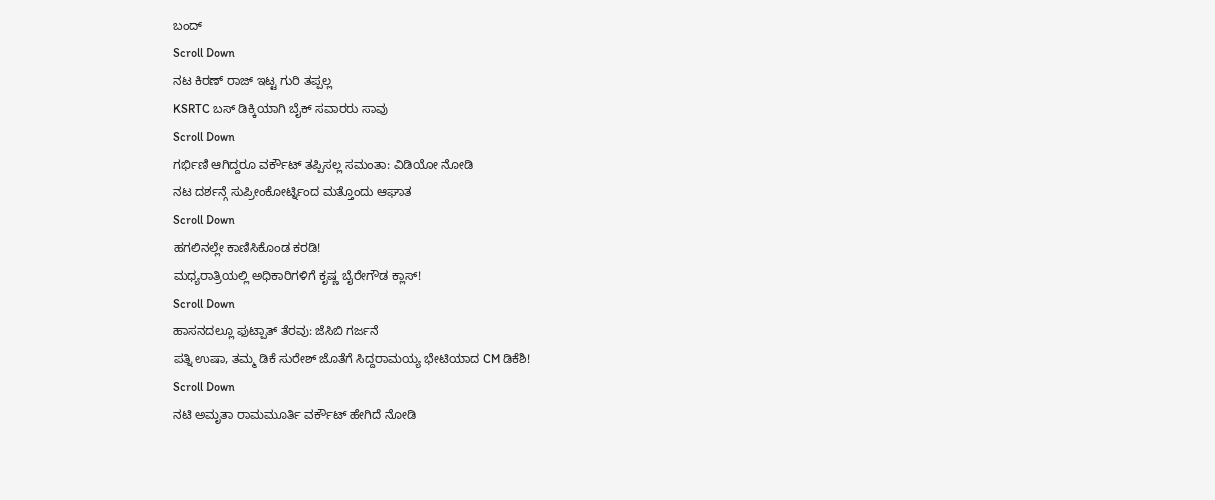ಬಂದ್
Scroll Down
ನಟ ಕಿರಣ್ ರಾಜ್ ಇಟ್ಟ ಗುರಿ ತಪ್ಪಲ್ಲ
KSRTC ಬಸ್ ಡಿಕ್ಕಿಯಾಗಿ ಬೈಕ್ ಸವಾರರು ಸಾವು
Scroll Down
ಗರ್ಭಿಣಿ ಆಗಿದ್ದರೂ ವರ್ಕೌಟ್ ತಪ್ಪಿಸಲ್ಲ ಸಮಂತಾ: ವಿಡಿಯೋ ನೋಡಿ
ನಟ ದರ್ಶನ್ಗೆ ಸುಪ್ರೀಂಕೋರ್ಟ್ನಿಂದ ಮತ್ತೊಂದು ಆಘಾತ
Scroll Down
ಹಗಲಿನಲ್ಲೇ ಕಾಣಿಸಿಕೊಂಡ ಕರಡಿ!
ಮಧ್ಯರಾತ್ರಿಯಲ್ಲಿ ಅಧಿಕಾರಿಗಳಿಗೆ ಕೃಷ್ಣ ಬೈರೇಗೌಡ ಕ್ಲಾಸ್!
Scroll Down
ಹಾಸನದಲ್ಲೂ ಫುಟ್ಪಾತ್ ತೆರವು: ಜೆಸಿಬಿ ಗರ್ಜನೆ
ಪತ್ನಿ ಉಷಾ, ತಮ್ಮ ಡಿಕೆ ಸುರೇಶ್ ಜೊತೆಗೆ ಸಿದ್ದರಾಮಯ್ಯ ಭೇಟಿಯಾದ CM ಡಿಕೆಶಿ!
Scroll Down
ನಟಿ ಅಮೃತಾ ರಾಮಮೂರ್ತಿ ವರ್ಕೌಟ್ ಹೇಗಿದೆ ನೋಡಿ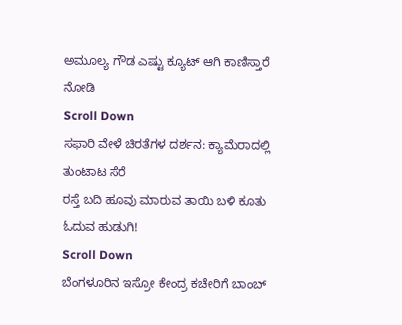ಅಮೂಲ್ಯ ಗೌಡ ಎಷ್ಟು ಕ್ಯೂಟ್ ಆಗಿ ಕಾಣಿಸ್ತಾರೆ ನೋಡಿ
Scroll Down
ಸಫಾರಿ ವೇಳೆ ಚಿರತೆಗಳ ದರ್ಶನ: ಕ್ಯಾಮೆರಾದಲ್ಲಿ ತುಂಟಾಟ ಸೆರೆ
ರಸ್ತೆ ಬದಿ ಹೂವು ಮಾರುವ ತಾಯಿ ಬಳಿ ಕೂತು ಓದುವ ಹುಡುಗಿ!
Scroll Down
ಬೆಂಗಳೂರಿನ ಇಸ್ರೋ ಕೇಂದ್ರ ಕಚೇರಿಗೆ ಬಾಂಬ್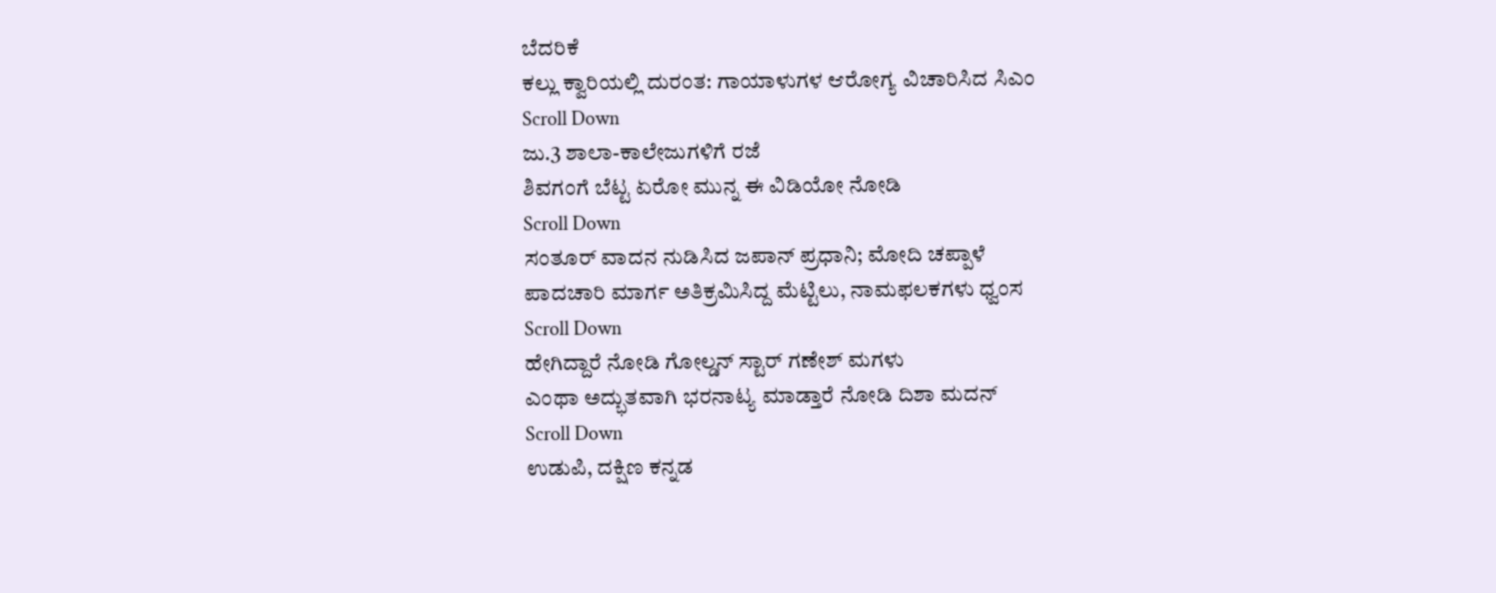ಬೆದರಿಕೆ
ಕಲ್ಲು ಕ್ವಾರಿಯಲ್ಲಿ ದುರಂತ: ಗಾಯಾಳುಗಳ ಆರೋಗ್ಯ ವಿಚಾರಿಸಿದ ಸಿಎಂ
Scroll Down
ಜು.3 ಶಾಲಾ-ಕಾಲೇಜುಗಳಿಗೆ ರಜೆ
ಶಿವಗಂಗೆ ಬೆಟ್ಟ ಏರೋ ಮುನ್ನ ಈ ವಿಡಿಯೋ ನೋಡಿ
Scroll Down
ಸಂತೂರ್ ವಾದನ ನುಡಿಸಿದ ಜಪಾನ್ ಪ್ರಧಾನಿ; ಮೋದಿ ಚಪ್ಪಾಳೆ
ಪಾದಚಾರಿ ಮಾರ್ಗ ಅತಿಕ್ರಮಿಸಿದ್ದ ಮೆಟ್ಟಿಲು, ನಾಮಫಲಕಗಳು ಧ್ವಂಸ
Scroll Down
ಹೇಗಿದ್ದಾರೆ ನೋಡಿ ಗೋಲ್ಡನ್ ಸ್ಟಾರ್ ಗಣೇಶ್ ಮಗಳು
ಎಂಥಾ ಅದ್ಭುತವಾಗಿ ಭರನಾಟ್ಯ ಮಾಡ್ತಾರೆ ನೋಡಿ ದಿಶಾ ಮದನ್
Scroll Down
ಉಡುಪಿ, ದಕ್ಷಿಣ ಕನ್ನಡ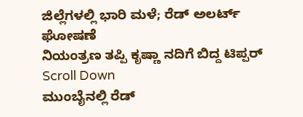ಜಿಲ್ಲೆಗಳಲ್ಲಿ ಭಾರಿ ಮಳೆ; ರೆಡ್ ಅಲರ್ಟ್ ಘೋಷಣೆ
ನಿಯಂತ್ರಣ ತಪ್ಪಿ ಕೃಷ್ಣಾ ನದಿಗೆ ಬಿದ್ದ ಟಿಪ್ಪರ್
Scroll Down
ಮುಂಬೈನಲ್ಲಿ ರೆಡ್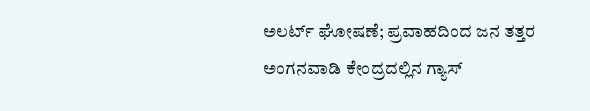ಅಲರ್ಟ್ ಘೋಷಣೆ; ಪ್ರವಾಹದಿಂದ ಜನ ತತ್ತರ
ಅಂಗನವಾಡಿ ಕೇಂದ್ರದಲ್ಲಿನ ಗ್ಯಾಸ್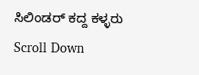ಸಿಲಿಂಡರ್ ಕದ್ದ ಕಳ್ಳರು
Scroll Down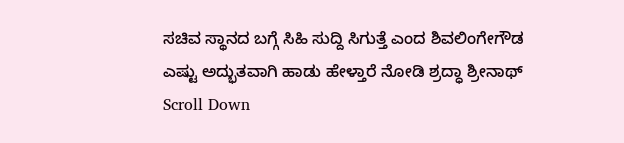ಸಚಿವ ಸ್ಥಾನದ ಬಗ್ಗೆ ಸಿಹಿ ಸುದ್ದಿ ಸಿಗುತ್ತೆ ಎಂದ ಶಿವಲಿಂಗೇಗೌಡ
ಎಷ್ಟು ಅದ್ಭುತವಾಗಿ ಹಾಡು ಹೇಳ್ತಾರೆ ನೋಡಿ ಶ್ರದ್ಧಾ ಶ್ರೀನಾಥ್
Scroll Down